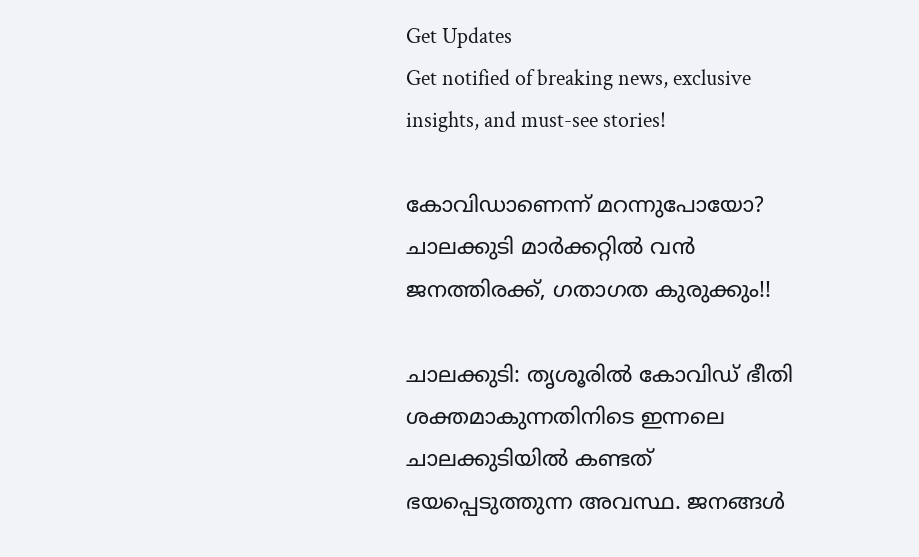Get Updates
Get notified of breaking news, exclusive insights, and must-see stories!

കോവിഡാണെന്ന് മറന്നുപോയോ? ചാലക്കുടി മാര്‍ക്കറ്റില്‍ വന്‍ ജനത്തിരക്ക്, ഗതാഗത കുരുക്കും!!

ചാലക്കുടി: തൃശൂരില്‍ കോവിഡ് ഭീതി ശക്തമാകുന്നതിനിടെ ഇന്നലെ ചാലക്കുടിയില്‍ കണ്ടത് ഭയപ്പെടുത്തുന്ന അവസ്ഥ. ജനങ്ങള്‍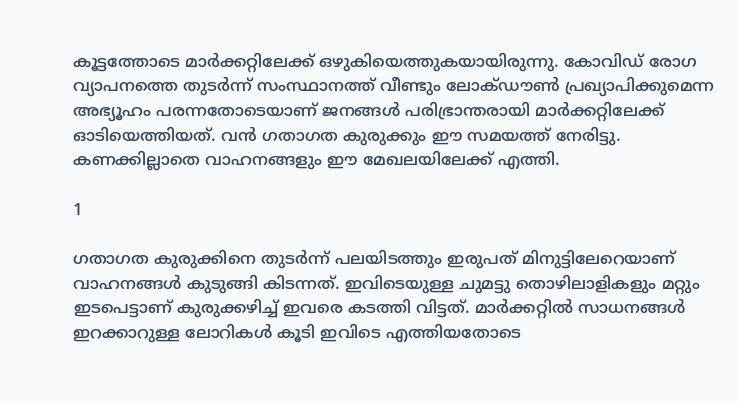കൂട്ടത്തോടെ മാര്‍ക്കറ്റിലേക്ക് ഒഴുകിയെത്തുകയായിരുന്നു. കോവിഡ് രോഗ വ്യാപനത്തെ തുടര്‍ന്ന് സംസ്ഥാനത്ത് വീണ്ടും ലോക്ഡൗണ്‍ പ്രഖ്യാപിക്കുമെന്ന അഭ്യൂഹം പരന്നതോടെയാണ് ജനങ്ങള്‍ പരിഭ്രാന്തരായി മാര്‍ക്കറ്റിലേക്ക് ഓടിയെത്തിയത്. വന്‍ ഗതാഗത കുരുക്കും ഈ സമയത്ത് നേരിട്ടു. കണക്കില്ലാതെ വാഹനങ്ങളും ഈ മേഖലയിലേക്ക് എത്തി.

1

ഗതാഗത കുരുക്കിനെ തുടര്‍ന്ന് പലയിടത്തും ഇരുപത് മിനുട്ടിലേറെയാണ് വാഹനങ്ങള്‍ കുടുങ്ങി കിടന്നത്. ഇവിടെയുള്ള ചുമട്ടു തൊഴിലാളികളും മറ്റും ഇടപെട്ടാണ് കുരുക്കഴിച്ച് ഇവരെ കടത്തി വിട്ടത്. മാര്‍ക്കറ്റില്‍ സാധനങ്ങള്‍ ഇറക്കാറുള്ള ലോറികള്‍ കൂടി ഇവിടെ എത്തിയതോടെ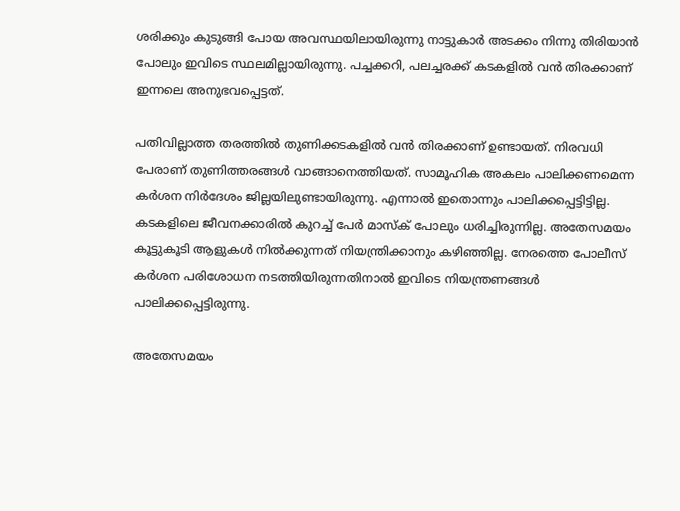ശരിക്കും കുടുങ്ങി പോയ അവസ്ഥയിലായിരുന്നു നാട്ടുകാര്‍ അടക്കം നിന്നു തിരിയാന്‍ പോലും ഇവിടെ സ്ഥലമില്ലായിരുന്നു. പച്ചക്കറി, പലച്ചരക്ക് കടകളില്‍ വന്‍ തിരക്കാണ് ഇന്നലെ അനുഭവപ്പെട്ടത്.

പതിവില്ലാത്ത തരത്തില്‍ തുണിക്കടകളില്‍ വന്‍ തിരക്കാണ് ഉണ്ടായത്. നിരവധി പേരാണ് തുണിത്തരങ്ങള്‍ വാങ്ങാനെത്തിയത്. സാമൂഹിക അകലം പാലിക്കണമെന്ന കര്‍ശന നിര്‍ദേശം ജില്ലയിലുണ്ടായിരുന്നു. എന്നാല്‍ ഇതൊന്നും പാലിക്കപ്പെട്ടിട്ടില്ല. കടകളിലെ ജീവനക്കാരില്‍ കുറച്ച് പേര്‍ മാസ്‌ക് പോലും ധരിച്ചിരുന്നില്ല. അതേസമയം കൂട്ടുകൂടി ആളുകള്‍ നില്‍ക്കുന്നത് നിയന്ത്രിക്കാനും കഴിഞ്ഞില്ല. നേരത്തെ പോലീസ് കര്‍ശന പരിശോധന നടത്തിയിരുന്നതിനാല്‍ ഇവിടെ നിയന്ത്രണങ്ങള്‍ പാലിക്കപ്പെട്ടിരുന്നു.

അതേസമയം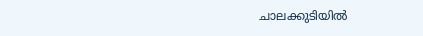ചാലക്കുടിയില്‍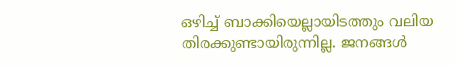ഒഴിച്ച് ബാക്കിയെല്ലായിടത്തും വലിയ തിരക്കുണ്ടായിരുന്നില്ല. ജനങ്ങള്‍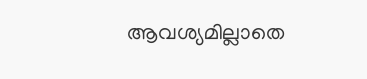ആവശ്യമില്ലാതെ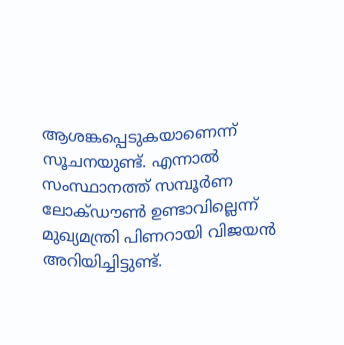ആശങ്കപ്പെടുകയാണെന്ന് സൂചനയുണ്ട്. എന്നാല്‍ സംസ്ഥാനത്ത് സമ്പൂര്‍ണ ലോക്ഡൗണ്‍ ഉണ്ടാവില്ലെന്ന് മുഖ്യമന്ത്രി പിണറായി വിജയന്‍ അറിയിച്ചിട്ടുണ്ട്.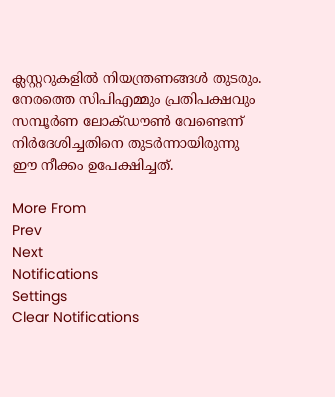ക്ലസ്റ്ററുകളില്‍ നിയന്ത്രണങ്ങള്‍ തുടരും. നേരത്തെ സിപിഎമ്മും പ്രതിപക്ഷവും സമ്പൂര്‍ണ ലോക്ഡൗണ്‍ വേണ്ടെന്ന് നിര്‍ദേശിച്ചതിനെ തുടര്‍ന്നായിരുന്നു ഈ നീക്കം ഉപേക്ഷിച്ചത്.

More From
Prev
Next
Notifications
Settings
Clear Notifications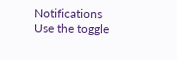Notifications
Use the toggle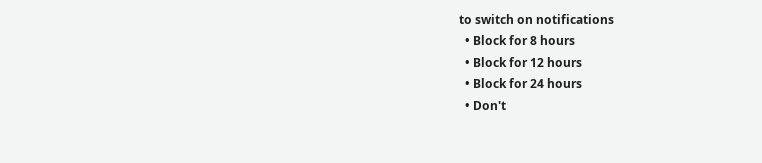to switch on notifications
  • Block for 8 hours
  • Block for 12 hours
  • Block for 24 hours
  • Don't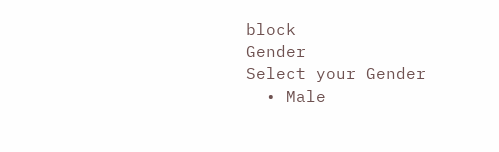block
Gender
Select your Gender
  • Male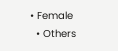• Female
  • Others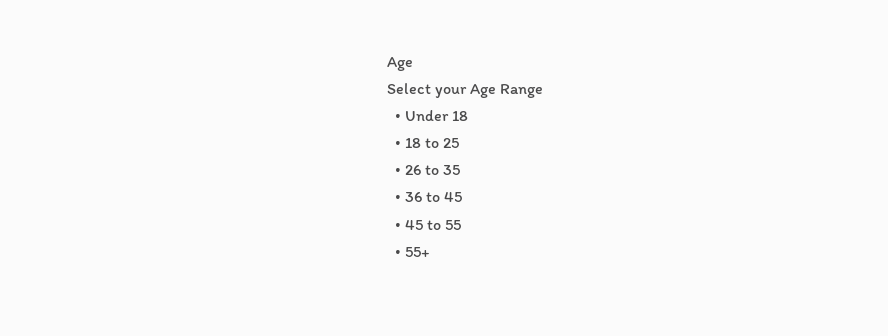Age
Select your Age Range
  • Under 18
  • 18 to 25
  • 26 to 35
  • 36 to 45
  • 45 to 55
  • 55+